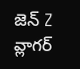జెన్ Z వ్లాగర్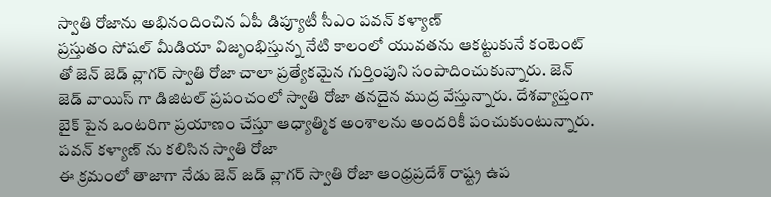స్వాతి రోజాను అభినందించిన ఏపీ డిప్యూటీ సీఎం పవన్ కళ్యాణ్
ప్రస్తుతం సోషల్ మీడియా విజృంభిస్తున్న నేటి కాలంలో యువతను ఆకట్టుకునే కంటెంట్ తో జెన్ జెడ్ వ్లాగర్ స్వాతి రోజా చాలా ప్రత్యేకమైన గుర్తింపుని సంపాదించుకున్నారు. జెన్ జెడ్ వాయిస్ గా డిజిటల్ ప్రపంచంలో స్వాతి రోజా తనదైన ముద్ర వేస్తున్నారు. దేశవ్యాప్తంగా బైక్ పైన ఒంటరిగా ప్రయాణం చేస్తూ ఆధ్యాత్మిక అంశాలను అందరికీ పంచుకుంటున్నారు.
పవన్ కళ్యాణ్ ను కలిసిన స్వాతి రోజా
ఈ క్రమంలో తాజాగా నేడు జెన్ జడ్ వ్లాగర్ స్వాతి రోజా ఆంధ్రప్రదేశ్ రాష్ట్ర ఉప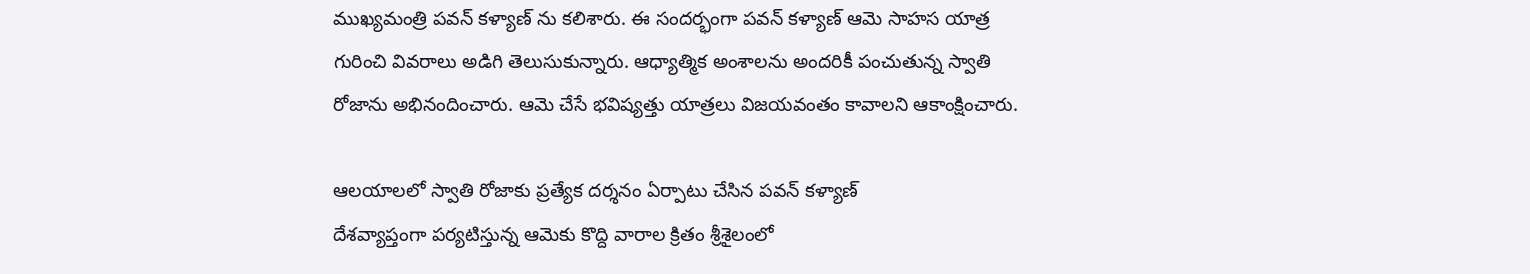ముఖ్యమంత్రి పవన్ కళ్యాణ్ ను కలిశారు. ఈ సందర్భంగా పవన్ కళ్యాణ్ ఆమె సాహస యాత్ర గురించి వివరాలు అడిగి తెలుసుకున్నారు. ఆధ్యాత్మిక అంశాలను అందరికీ పంచుతున్న స్వాతి రోజాను అభినందించారు. ఆమె చేసే భవిష్యత్తు యాత్రలు విజయవంతం కావాలని ఆకాంక్షించారు.

ఆలయాలలో స్వాతి రోజాకు ప్రత్యేక దర్శనం ఏర్పాటు చేసిన పవన్ కళ్యాణ్
దేశవ్యాప్తంగా పర్యటిస్తున్న ఆమెకు కొద్ది వారాల క్రితం శ్రీశైలంలో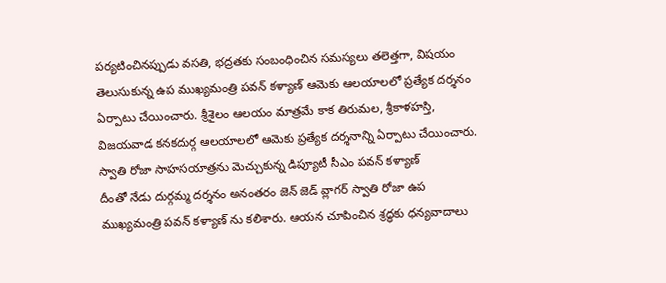పర్యటించినప్పుడు వసతి, భద్రతకు సంబంధించిన సమస్యలు తలెత్తగా, విషయం తెలుసుకున్న ఉప ముఖ్యమంత్రి పవన్ కళ్యాణ్ ఆమెకు ఆలయాలలో ప్రత్యేక దర్శనం ఏర్పాటు చేయించారు. శ్రీశైలం ఆలయం మాత్రమే కాక తిరుమల, శ్రీకాళహస్తి, విజయవాడ కనకదుర్గ ఆలయాలలో ఆమెకు ప్రత్యేక దర్శనాన్ని ఏర్పాటు చేయించారు.
స్వాతి రోజా సాహసయాత్రను మెచ్చుకున్న డిప్యూటీ సీఎం పవన్ కళ్యాణ్
దీంతో నేడు దుర్గమ్మ దర్శనం అనంతరం జెన్ జెడ్ వ్లాగర్ స్వాతి రోజా ఉప ముఖ్యమంత్రి పవన్ కళ్యాణ్ ను కలిశారు. ఆయన చూపించిన శ్రద్ధకు ధన్యవాదాలు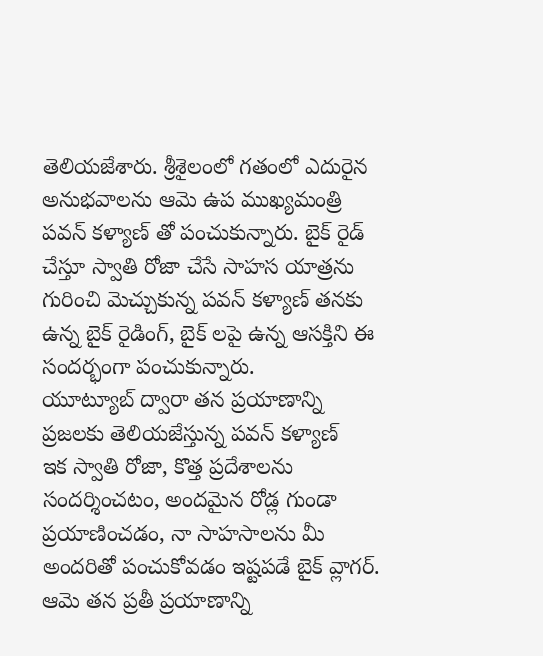తెలియజేశారు. శ్రీశైలంలో గతంలో ఎదురైన అనుభవాలను ఆమె ఉప ముఖ్యమంత్రి పవన్ కళ్యాణ్ తో పంచుకున్నారు. బైక్ రైడ్ చేస్తూ స్వాతి రోజా చేసే సాహస యాత్రను గురించి మెచ్చుకున్న పవన్ కళ్యాణ్ తనకు ఉన్న బైక్ రైడింగ్, బైక్ లపై ఉన్న ఆసక్తిని ఈ సందర్భంగా పంచుకున్నారు.
యూట్యూబ్ ద్వారా తన ప్రయాణాన్ని ప్రజలకు తెలియజేస్తున్న పవన్ కళ్యాణ్
ఇక స్వాతి రోజా, కొత్త ప్రదేశాలను సందర్శించటం, అందమైన రోడ్ల గుండా ప్రయాణించడం, నా సాహసాలను మీ అందరితో పంచుకోవడం ఇష్టపడే బైక్ వ్లాగర్. ఆమె తన ప్రతీ ప్రయాణాన్ని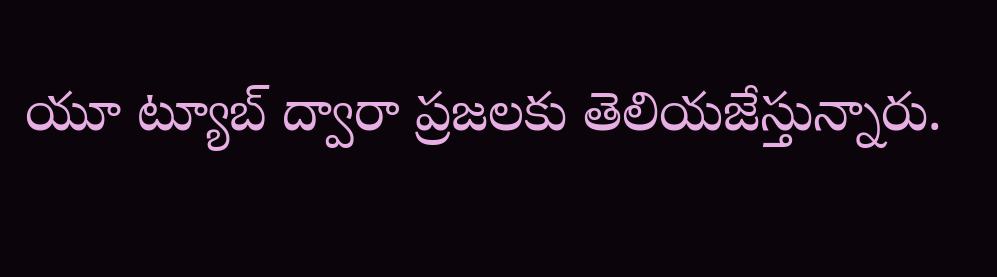యూ ట్యూబ్ ద్వారా ప్రజలకు తెలియజేస్తున్నారు.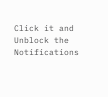Click it and Unblock the Notifications